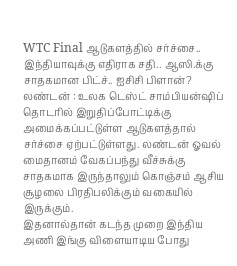WTC Final ஆடுகளத்தில் சர்ச்சை.. இந்தியாவுக்கு எதிராக சதி.. ஆஸி.க்கு சாதகமான பிட்ச்.. ஐசிசி பிளான்?
லண்டன் : உலக டெஸ்ட் சாம்பியன்ஷிப் தொடரில் இறுதிப்போட்டிக்கு அமைக்கப்பட்டுள்ள ஆடுகளத்தால் சர்ச்சை ஏற்பட்டுள்ளது. லண்டன் ஓவல் மைதானம் வேகப்பந்து வீச்சுக்கு சாதகமாக இருந்தாலும் கொஞ்சம் ஆசிய சூழலை பிரதிபலிக்கும் வகையில் இருக்கும்.
இதனால்தான் கடந்த முறை இந்திய அணி இங்கு விளையாடிய போது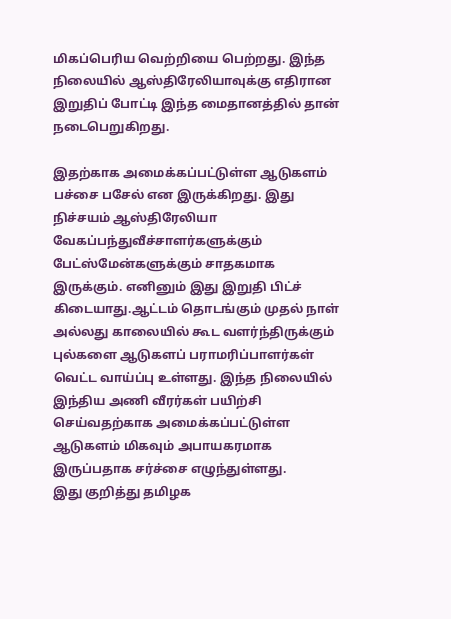மிகப்பெரிய வெற்றியை பெற்றது. இந்த நிலையில் ஆஸ்திரேலியாவுக்கு எதிரான இறுதிப் போட்டி இந்த மைதானத்தில் தான் நடைபெறுகிறது.

இதற்காக அமைக்கப்பட்டுள்ள ஆடுகளம் பச்சை பசேல் என இருக்கிறது. இது நிச்சயம் ஆஸ்திரேலியா வேகப்பந்துவீச்சாளர்களுக்கும் பேட்ஸ்மேன்களுக்கும் சாதகமாக இருக்கும். எனினும் இது இறுதி பிட்ச் கிடையாது.ஆட்டம் தொடங்கும் முதல் நாள் அல்லது காலையில் கூட வளர்ந்திருக்கும் புல்களை ஆடுகளப் பராமரிப்பாளர்கள் வெட்ட வாய்ப்பு உள்ளது. இந்த நிலையில் இந்திய அணி வீரர்கள் பயிற்சி செய்வதற்காக அமைக்கப்பட்டுள்ள ஆடுகளம் மிகவும் அபாயகரமாக இருப்பதாக சர்ச்சை எழுந்துள்ளது.
இது குறித்து தமிழக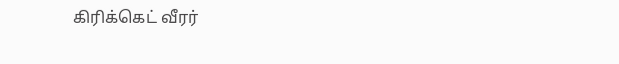கிரிக்கெட் வீரர்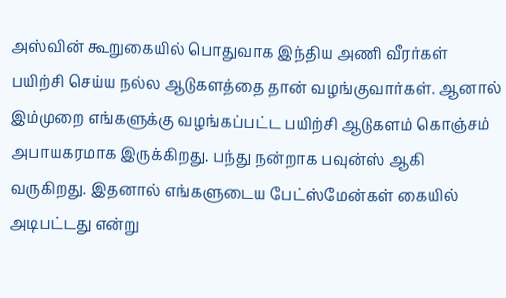அஸ்வின் கூறுகையில் பொதுவாக இந்திய அணி வீரர்கள் பயிற்சி செய்ய நல்ல ஆடுகளத்தை தான் வழங்குவார்கள். ஆனால் இம்முறை எங்களுக்கு வழங்கப்பட்ட பயிற்சி ஆடுகளம் கொஞ்சம் அபாயகரமாக இருக்கிறது. பந்து நன்றாக பவுன்ஸ் ஆகி வருகிறது. இதனால் எங்களுடைய பேட்ஸ்மேன்கள் கையில் அடிபட்டது என்று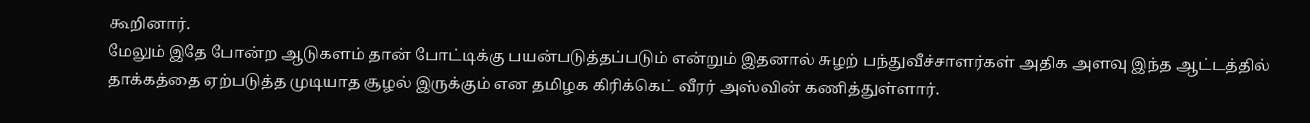கூறினார்.
மேலும் இதே போன்ற ஆடுகளம் தான் போட்டிக்கு பயன்படுத்தப்படும் என்றும் இதனால் சுழற் பந்துவீச்சாளர்கள் அதிக அளவு இந்த ஆட்டத்தில் தாக்கத்தை ஏற்படுத்த முடியாத சூழல் இருக்கும் என தமிழக கிரிக்கெட் வீரர் அஸ்வின் கணித்துள்ளார்.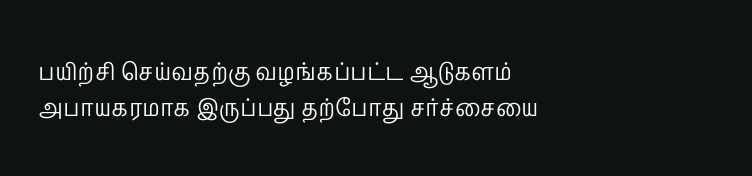பயிற்சி செய்வதற்கு வழங்கப்பட்ட ஆடுகளம் அபாயகரமாக இருப்பது தற்போது சர்ச்சையை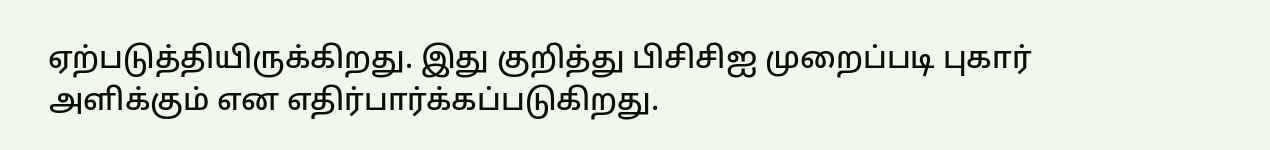ஏற்படுத்தியிருக்கிறது. இது குறித்து பிசிசிஐ முறைப்படி புகார் அளிக்கும் என எதிர்பார்க்கப்படுகிறது.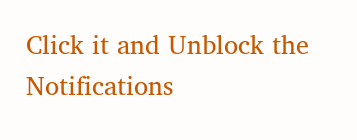Click it and Unblock the Notifications